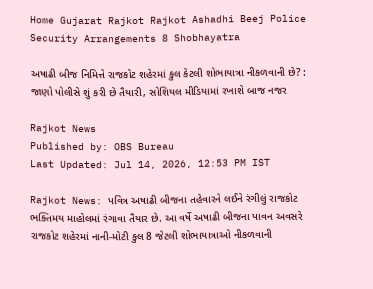Home Gujarat Rajkot Rajkot Ashadhi Beej Police Security Arrangements 8 Shobhayatra

અષાઢી બીજ નિમિત્તે રાજકોટ શહેરમાં કુલ કેટલી શોભાયાત્રા નીકળવાની છે? : જાણો પોલીસે શું કરી છે તૈયારી, સોશિયલ મીડિયામાં રખાશે બાજ નજર

Rajkot News
Published by: OBS Bureau
Last Updated: Jul 14, 2026, 12:53 PM IST

Rajkot News: પવિત્ર અષાઢી બીજના તહેવારને લઈને રંગીલું રાજકોટ ભક્તિમય માહોલમાં રંગાવા તૈયાર છે. આ વર્ષે અષાઢી બીજના પાવન અવસરે રાજકોટ શહેરમાં નાની-મોટી કુલ 8 જેટલી શોભાયાત્રાઓ નીકળવાની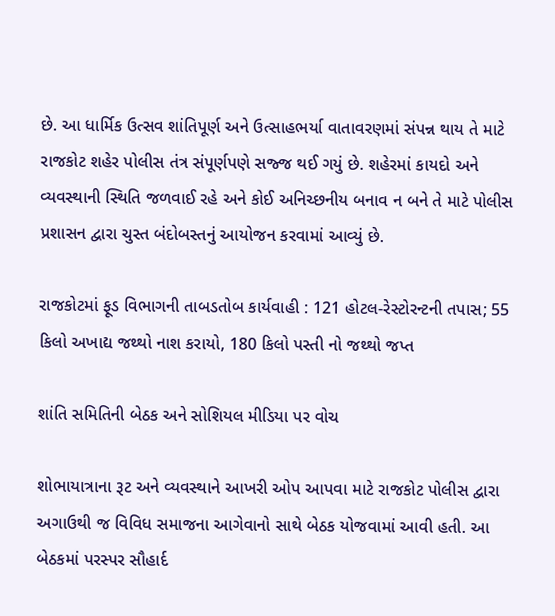છે. આ ધાર્મિક ઉત્સવ શાંતિપૂર્ણ અને ઉત્સાહભર્યા વાતાવરણમાં સંપન્ન થાય તે માટે રાજકોટ શહેર પોલીસ તંત્ર સંપૂર્ણપણે સજ્જ થઈ ગયું છે. શહેરમાં કાયદો અને વ્યવસ્થાની સ્થિતિ જળવાઈ રહે અને કોઈ અનિચ્છનીય બનાવ ન બને તે માટે પોલીસ પ્રશાસન દ્વારા ચુસ્ત બંદોબસ્તનું આયોજન કરવામાં આવ્યું છે.

રાજકોટમાં ફૂડ વિભાગની તાબડતોબ કાર્યવાહી : 121 હોટલ-રેસ્ટોરન્ટની તપાસ; 55 કિલો અખાદ્ય જથ્થો નાશ કરાયો, 180 કિલો પસ્તી નો જથ્થો જપ્ત

શાંતિ સમિતિની બેઠક અને સોશિયલ મીડિયા પર વોચ

શોભાયાત્રાના રૂટ અને વ્યવસ્થાને આખરી ઓપ આપવા માટે રાજકોટ પોલીસ દ્વારા અગાઉથી જ વિવિધ સમાજના આગેવાનો સાથે બેઠક યોજવામાં આવી હતી. આ બેઠકમાં પરસ્પર સૌહાર્દ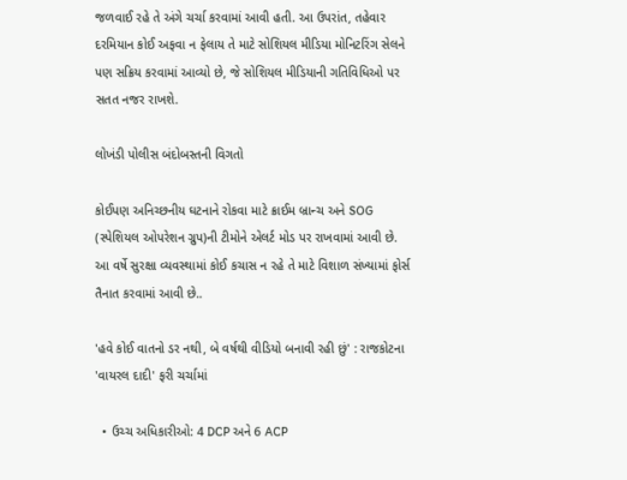જળવાઈ રહે તે અંગે ચર્ચા કરવામાં આવી હતી. આ ઉપરાંત, તહેવાર દરમિયાન કોઈ અફવા ન ફેલાય તે માટે સોશિયલ મીડિયા મોનિટરિંગ સેલને પણ સક્રિય કરવામાં આવ્યો છે, જે સોશિયલ મીડિયાની ગતિવિધિઓ પર સતત નજર રાખશે.

લોખંડી પોલીસ બંદોબસ્તની વિગતો

કોઈપણ અનિચ્છનીય ઘટનાને રોકવા માટે ક્રાઈમ બ્રાન્ચ અને SOG (સ્પેશિયલ ઓપરેશન ગ્રુપ)ની ટીમોને એલર્ટ મોડ પર રાખવામાં આવી છે. આ વર્ષે સુરક્ષા વ્યવસ્થામાં કોઈ કચાસ ન રહે તે માટે વિશાળ સંખ્યામાં ફોર્સ તૈનાત કરવામાં આવી છે..

'હવે કોઈ વાતનો ડર નથી, બે વર્ષથી વીડિયો બનાવી રહી છું' : રાજકોટના 'વાયરલ દાદી' ફરી ચર્ચામાં

  • ઉચ્ચ અધિકારીઓ: 4 DCP અને 6 ACP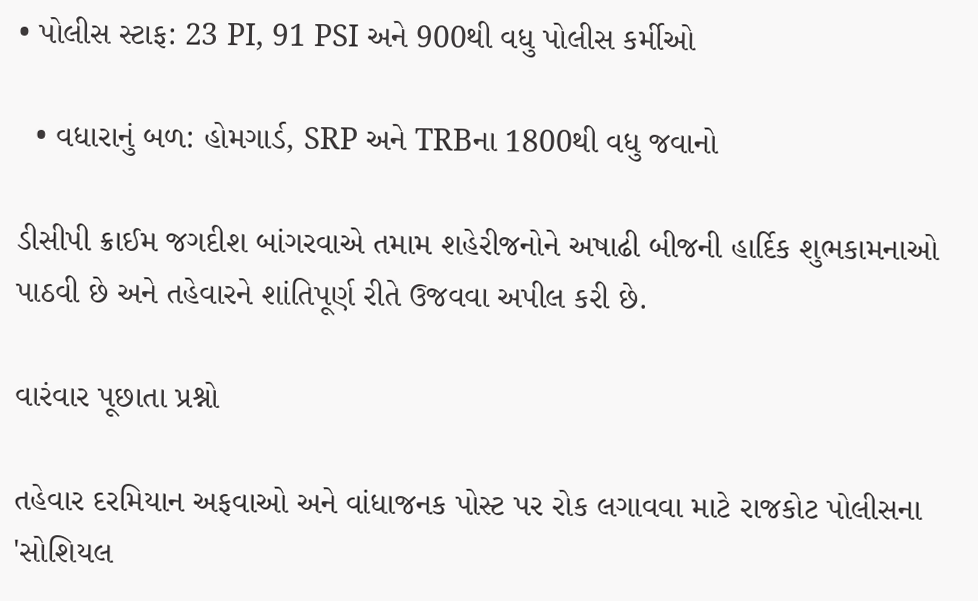• પોલીસ સ્ટાફ: 23 PI, 91 PSI અને 900થી વધુ પોલીસ કર્મીઓ

  • વધારાનું બળ: હોમગાર્ડ, SRP અને TRBના 1800થી વધુ જવાનો

ડીસીપી ક્રાઈમ જગદીશ બાંગરવાએ તમામ શહેરીજનોને અષાઢી બીજની હાર્દિક શુભકામનાઓ પાઠવી છે અને તહેવારને શાંતિપૂર્ણ રીતે ઉજવવા અપીલ કરી છે.

વારંવાર પૂછાતા પ્રશ્નો

તહેવાર દરમિયાન અફવાઓ અને વાંધાજનક પોસ્ટ પર રોક લગાવવા માટે રાજકોટ પોલીસના 'સોશિયલ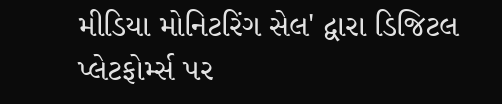મીડિયા મોનિટરિંગ સેલ' દ્વારા ડિજિટલ પ્લેટફોર્મ્સ પર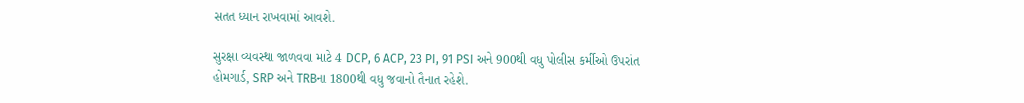સતત ધ્યાન રાખવામાં આવશે.

સુરક્ષા વ્યવસ્થા જાળવવા માટે 4 DCP, 6 ACP, 23 PI, 91 PSI અને 900થી વધુ પોલીસ કર્મીઓ ઉપરાંત હોમગાર્ડ, SRP અને TRBના 1800થી વધુ જવાનો તૈનાત રહેશે.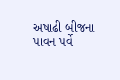અષાઢી બીજના પાવન પર્વે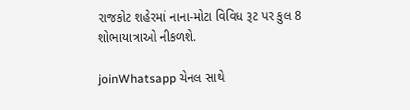રાજકોટ શહેરમાં નાના-મોટા વિવિધ રૂટ પર કુલ 8 શોભાયાત્રાઓ નીકળશે.

joinWhatsapp ચેનલ સાથે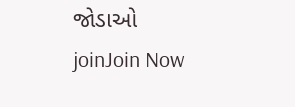જોડાઓ
joinJoin Now